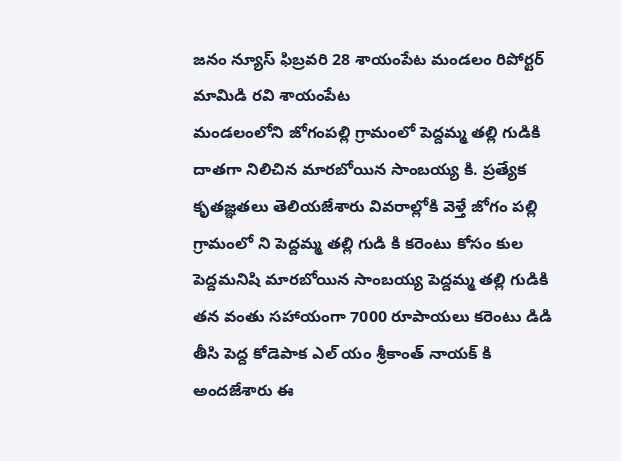జనం న్యూస్ ఫిబ్రవరి 28 శాయంపేట మండలం రిపోర్టర్ మామిడి రవి శాయంపేట
మండలంలోని జోగంపల్లి గ్రామంలో పెద్దమ్మ తల్లి గుడికి దాతగా నిలిచిన మారబోయిన సాంబయ్య కి. ప్రత్యేక కృతజ్ఞతలు తెలియజేశారు వివరాల్లోకి వెళ్తే జోగం పల్లి గ్రామంలో ని పెద్దమ్మ తల్లి గుడి కి కరెంటు కోసం కుల పెద్దమనిషి మారబోయిన సాంబయ్య పెద్దమ్మ తల్లి గుడికి తన వంతు సహాయంగా 7000 రూపాయలు కరెంటు డిడి తీసి పెద్ద కోడెపాక ఎల్ యం శ్రీకాంత్ నాయక్ కి అందజేశారు ఈ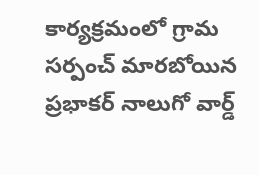కార్యక్రమంలో గ్రామ సర్పంచ్ మారబోయిన ప్రభాకర్ నాలుగో వార్డ్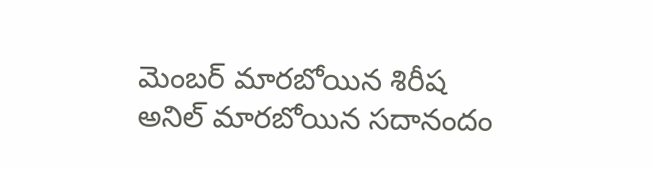మెంబర్ మారబోయిన శిరీష అనిల్ మారబోయిన సదానందం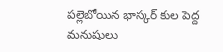పల్లెబోయిన భాస్కర్ కుల పెద్ద మనుషులు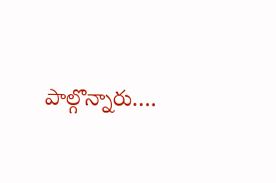పాల్గొన్నారు….